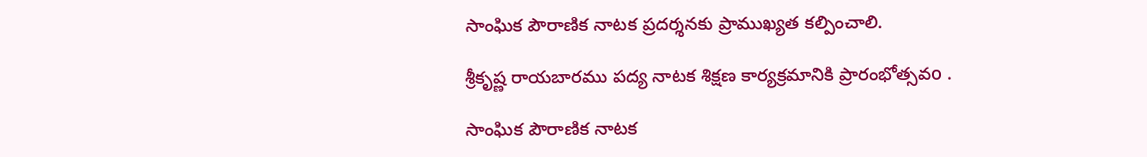సాంఘిక పౌరాణిక నాటక ప్రదర్శనకు ప్రాముఖ్యత కల్పించాలి.

శ్రీకృష్ణ రాయబారము పద్య నాటక శిక్షణ కార్యక్రమానికి ప్రారంభోత్సవo .

సాంఘిక పౌరాణిక నాటక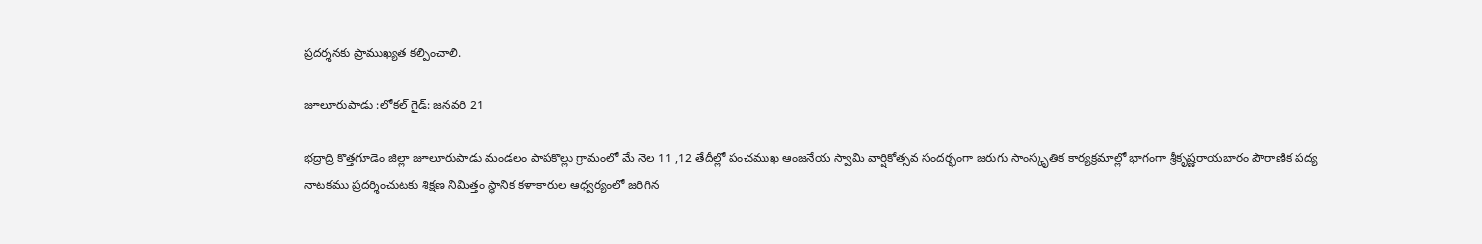ప్రదర్శనకు ప్రాముఖ్యత కల్పించాలి.

జూలూరుపాడు :లోకల్ గైడ్: జనవరి 21

భద్రాద్రి కొత్తగూడెం జిల్లా జూలూరుపాడు మండలం పాపకొల్లు గ్రామంలో మే నెల 11 ,12 తేదీల్లో పంచముఖ ఆంజనేయ స్వామి వార్షికోత్సవ సందర్భంగా జరుగు సాంస్కృతిక కార్యక్రమాల్లో భాగంగా శ్రీకృష్ణరాయబారం పౌరాణిక పద్య నాటకము ప్రదర్శించుటకు శిక్షణ నిమిత్తం స్థానిక కళాకారుల ఆధ్వర్యంలో జరిగిన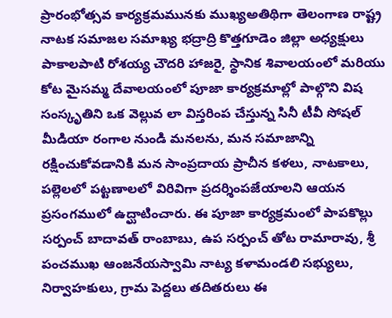ప్రారంభోత్సవ కార్యక్రమమునకు ముఖ్యఅతిథిగా తెలంగాణ రాష్ట్ర నాటక సమాజల సమాఖ్య భద్రాద్రి కొత్తగూడెం జిల్లా అధ్యక్షులు పాకాలపాటి రోశయ్య చౌదరి హాజరై, స్థానిక శివాలయంలో మరియు కోట మైసమ్మ దేవాలయంలో పూజా కార్యక్రమాల్లో పాల్గొని విష సంస్కృతిని ఒక వెల్లువ లా విస్తరింప చేస్తున్న సినీ టీవీ సోషల్ మీడియా రంగాల నుండి మనలను, మన సమాజాన్ని రక్షించుకోవడానికి మన సాంప్రదాయ ప్రాచీన కళలు, నాటకాలు, పల్లెలలో పట్టణాలలో విరివిగా ప్రదర్శింపజేయాలని ఆయన ప్రసంగములో ఉద్ఘాటించారు. ఈ పూజా కార్యక్రమంలో పాపకొల్లు సర్పంచ్ బాదావత్ రాంబాబు, ఉప సర్పంచ్ తోట రామారావు, శ్రీ పంచముఖ ఆంజనేయస్వామి నాట్య కళామండలి సభ్యులు, నిర్వాహకులు, గ్రామ పెద్దలు తదితరులు ఈ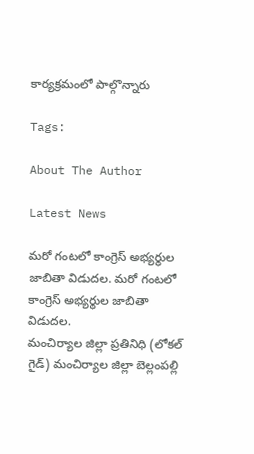కార్యక్రమంలో పాల్గొన్నారు

Tags:

About The Author

Latest News

మరో గంటలో కాంగ్రెస్ అభ్యర్థుల జాబితా విడుదల. మరో గంటలో కాంగ్రెస్ అభ్యర్థుల జాబితా విడుదల.
మంచిర్యాల జిల్లా ప్రతినిధి (లోకల్ గైడ్) మంచిర్యాల జిల్లా బెల్లంపల్లి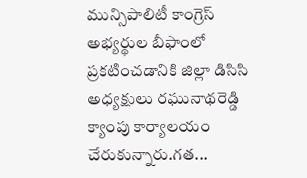మున్సిపాలిటీ కాంగ్రెస్ అభ్యర్థుల బీఫాంలో ప్రకటించడానికి జిల్లా డిసిసి అధ్యక్షులు రఘునాథరెడ్డి క్యాంపు కార్యాలయం చేరుకున్నారు.గత...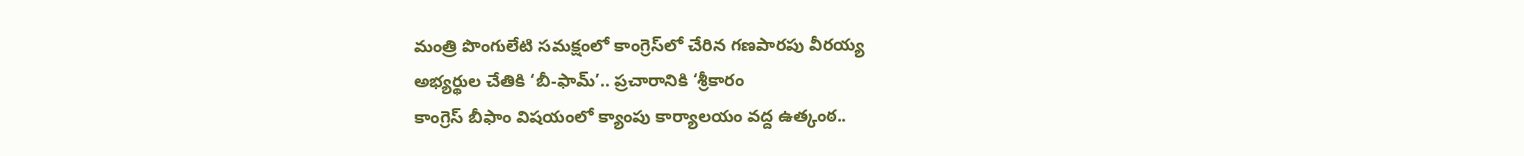మంత్రి పొంగులేటి సమక్షంలో కాంగ్రెస్‌లో చేరిన గణపారపు వీరయ్య
అభ్యర్థుల చేతికి ‘బీ-ఫామ్‌’.. ప్రచారానికి ‘శ్రీకారం
కాంగ్రెస్ బీఫాం విషయంలో క్యాంపు కార్యాలయం వద్ద ఉత్కంఠ..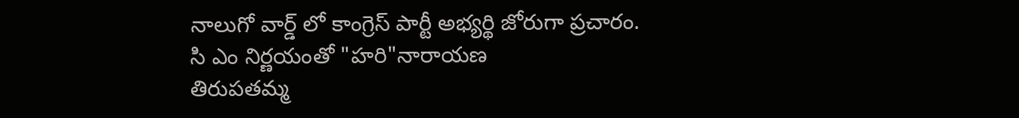నాలుగో వార్డ్ లో కాంగ్రెస్ పార్టీ అభ్యర్థి జోరుగా ప్రచారం.
సి ఎం నిర్ణయంతో "హరి"నారాయణ
తిరుపతమ్మ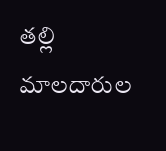తల్లి మాలదారుల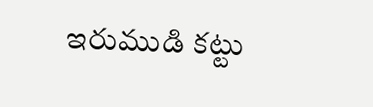ఇరుముడి కట్టు